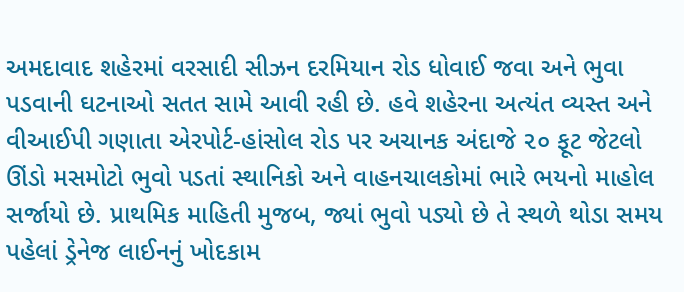અમદાવાદ શહેરમાં વરસાદી સીઝન દરમિયાન રોડ ધોવાઈ જવા અને ભુવા પડવાની ઘટનાઓ સતત સામે આવી રહી છે. હવે શહેરના અત્યંત વ્યસ્ત અને વીઆઈપી ગણાતા એરપોર્ટ-હાંસોલ રોડ પર અચાનક અંદાજે ૨૦ ફૂટ જેટલો ઊંડો મસમોટો ભુવો પડતાં સ્થાનિકો અને વાહનચાલકોમાં ભારે ભયનો માહોલ સર્જાયો છે. પ્રાથમિક માહિતી મુજબ, જ્યાં ભુવો પડ્યો છે તે સ્થળે થોડા સમય પહેલાં ડ્રેનેજ લાઈનનું ખોદકામ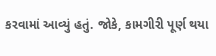કરવામાં આવ્યું હતું. જોકે, કામગીરી પૂર્ણ થયા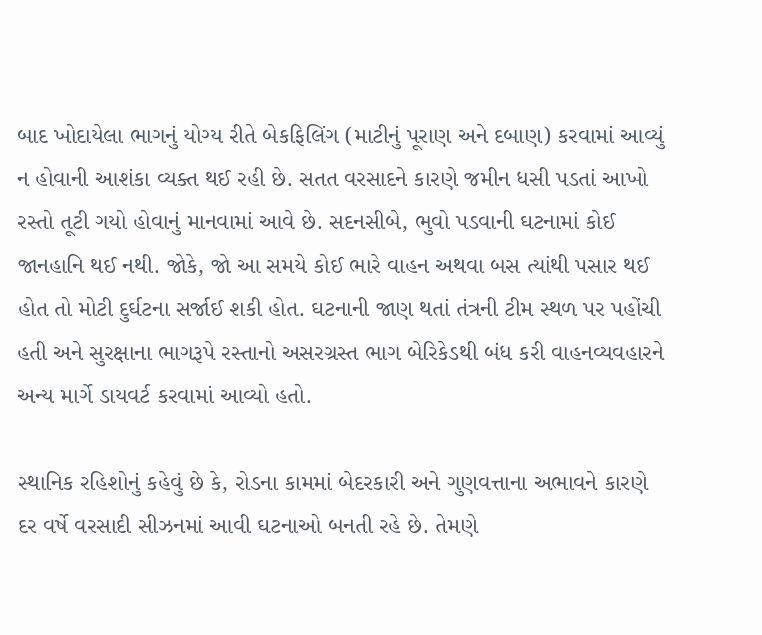બાદ ખોદાયેલા ભાગનું યોગ્ય રીતે બેકફિલિંગ (માટીનું પૂરાણ અને દબાણ) કરવામાં આવ્યું ન હોવાની આશંકા વ્યક્ત થઈ રહી છે. સતત વરસાદને કારણે જમીન ધસી પડતાં આખો રસ્તો તૂટી ગયો હોવાનું માનવામાં આવે છે. સદનસીબે, ભુવો પડવાની ઘટનામાં કોઈ જાનહાનિ થઈ નથી. જોકે, જો આ સમયે કોઈ ભારે વાહન અથવા બસ ત્યાંથી પસાર થઈ હોત તો મોટી દુર્ઘટના સર્જાઈ શકી હોત. ઘટનાની જાણ થતાં તંત્રની ટીમ સ્થળ પર પહોંચી હતી અને સુરક્ષાના ભાગરૂપે રસ્તાનો અસરગ્રસ્ત ભાગ બેરિકેડથી બંધ કરી વાહનવ્યવહારને અન્ય માર્ગે ડાયવર્ટ કરવામાં આવ્યો હતો.

સ્થાનિક રહિશોનું કહેવું છે કે, રોડના કામમાં બેદરકારી અને ગુણવત્તાના અભાવને કારણે દર વર્ષે વરસાદી સીઝનમાં આવી ઘટનાઓ બનતી રહે છે. તેમણે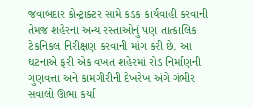જવાબદાર કોન્ટ્રાક્ટર સામે કડક કાર્યવાહી કરવાની તેમજ શહેરના અન્ય રસ્તાઓનું પણ તાત્કાલિક ટેકનિકલ નિરીક્ષણ કરવાની માંગ કરી છે. આ ઘટનાએ ફરી એક વખત શહેરમાં રોડ નિર્માણની ગુણવત્તા અને કામગીરીની દેખરેખ અંગે ગંભીર સવાલો ઊભા કર્યા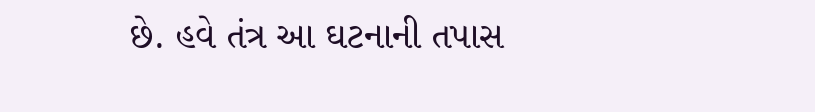છે. હવે તંત્ર આ ઘટનાની તપાસ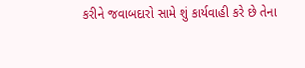કરીને જવાબદારો સામે શું કાર્યવાહી કરે છે તેના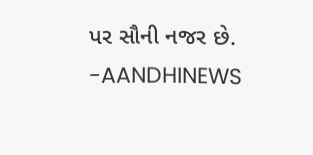પર સૌની નજર છે.
-AANDHINEWS